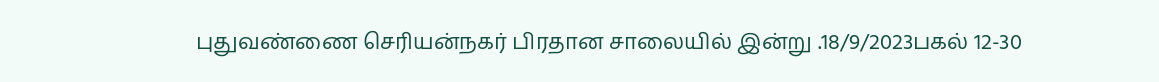புதுவண்ணை செரியன்நகர் பிரதான சாலையில் இன்று .18/9/2023பகல் 12-30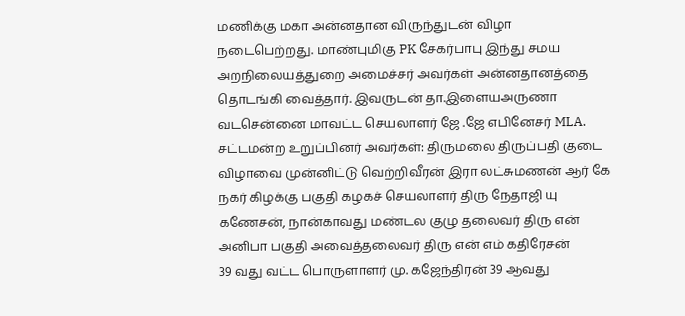மணிக்கு மகா அன்னதான விருந்துடன் விழா நடைபெற்றது. மாண்புமிகு PK சேகர்பாபு இந்து சமய அறநிலையத்துறை அமைச்சர் அவர்கள் அன்னதானத்தை தொடங்கி வைத்தார். இவருடன் தா.இளையஅருணா வடசென்னை மாவட்ட செயலாளர் ஜே .ஜே எபினேசர் MLA. சட்டமன்ற உறுப்பினர் அவர்கள்: திருமலை திருப்பதி குடை விழாவை முன்னிட்டு வெற்றிவீரன் இரா லட்சுமணன் ஆர் கே நகர் கிழக்கு பகுதி கழகச் செயலாளர் திரு நேதாஜி யு கணேசன், நான்காவது மண்டல குழு தலைவர் திரு என் அனிபா பகுதி அவைத்தலைவர் திரு என் எம் கதிரேசன்
39 வது வட்ட பொருளாளர் மு. கஜேந்திரன் 39 ஆவது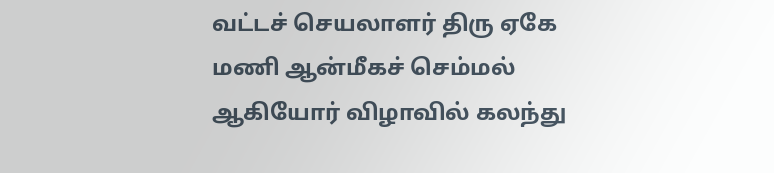வட்டச் செயலாளர் திரு ஏகே மணி ஆன்மீகச் செம்மல் ஆகியோர் விழாவில் கலந்து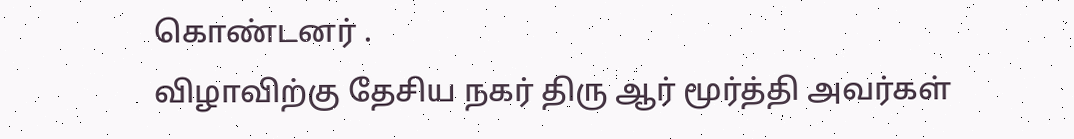கொண்டனர் .
விழாவிற்கு தேசிய நகர் திரு ஆர் மூர்த்தி அவர்கள்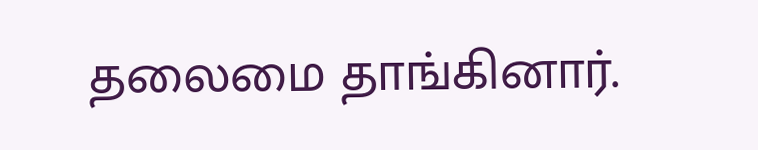தலைமை தாங்கினார்.